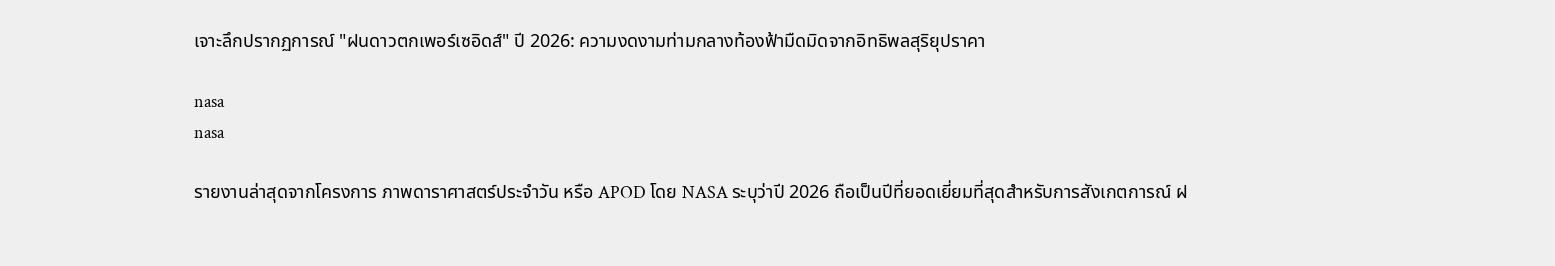เจาะลึกปรากฏการณ์ "ฝนดาวตกเพอร์เซอิดส์" ปี 2026: ความงดงามท่ามกลางท้องฟ้ามืดมิดจากอิทธิพลสุริยุปราคา

nasa
nasa

รายงานล่าสุดจากโครงการ ภาพดาราศาสตร์ประจำวัน หรือ APOD โดย NASA ระบุว่าปี 2026 ถือเป็นปีที่ยอดเยี่ยมที่สุดสำหรับการสังเกตการณ์ ฝ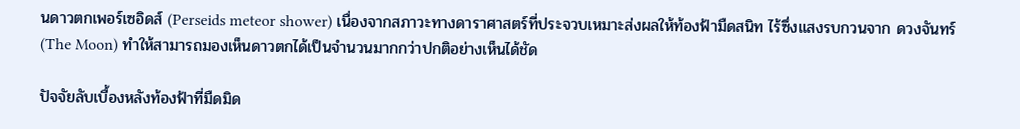นดาวตกเพอร์เซอิดส์ (Perseids meteor shower) เนื่องจากสภาวะทางดาราศาสตร์ที่ประจวบเหมาะส่งผลให้ท้องฟ้ามืดสนิท ไร้ซึ่งแสงรบกวนจาก ดวงจันทร์ (The Moon) ทำให้สามารถมองเห็นดาวตกได้เป็นจำนวนมากกว่าปกติอย่างเห็นได้ชัด

ปัจจัยลับเบื้องหลังท้องฟ้าที่มืดมิด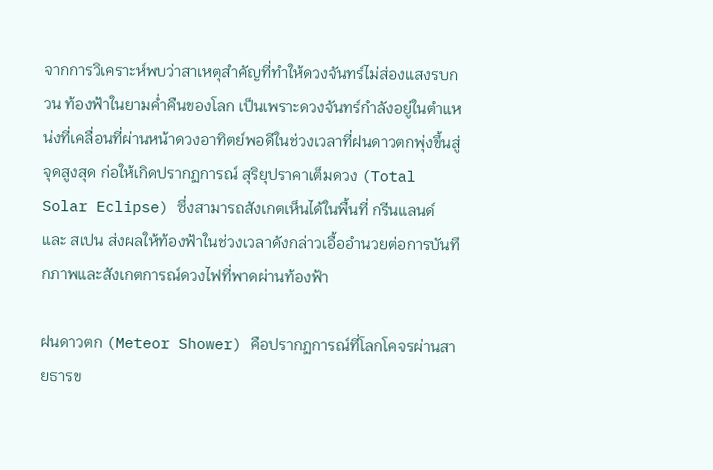จากการวิเคราะห์พบว่าสาเหตุสำคัญที่ทำให้ดวงจันทร์ไม่ส่องแสงรบกวน ท้องฟ้าในยามค่ำคืนของโลก เป็นเพราะดวงจันทร์กำลังอยู่ในตำแหน่งที่เคลื่อนที่ผ่านหน้าดวงอาทิตย์พอดีในช่วงเวลาที่ฝนดาวตกพุ่งขึ้นสู่จุดสูงสุด ก่อให้เกิดปรากฏการณ์ สุริยุปราคาเต็มดวง (Total Solar Eclipse) ซึ่งสามารถสังเกตเห็นได้ในพื้นที่ กรีนแลนด์ และ สเปน ส่งผลให้ท้องฟ้าในช่วงเวลาดังกล่าวเอื้ออำนวยต่อการบันทึกภาพและสังเกตการณ์ดวงไฟที่พาดผ่านท้องฟ้า

ฝนดาวตก (Meteor Shower) คือปรากฏการณ์ที่โลกโคจรผ่านสายธารข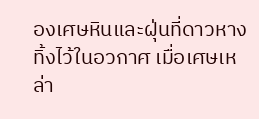องเศษหินและฝุ่นที่ดาวหางทิ้งไว้ในอวกาศ เมื่อเศษเหล่า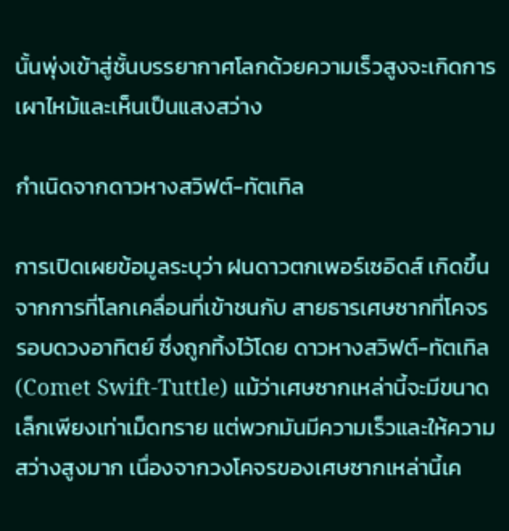นั้นพุ่งเข้าสู่ชั้นบรรยากาศโลกด้วยความเร็วสูงจะเกิดการเผาไหม้และเห็นเป็นแสงสว่าง

กำเนิดจากดาวหางสวิฟต์-ทัตเทิล

การเปิดเผยข้อมูลระบุว่า ฝนดาวตกเพอร์เซอิดส์ เกิดขึ้นจากการที่โลกเคลื่อนที่เข้าชนกับ สายธารเศษซากที่โคจรรอบดวงอาทิตย์ ซึ่งถูกทิ้งไว้โดย ดาวหางสวิฟต์-ทัตเทิล (Comet Swift-Tuttle) แม้ว่าเศษซากเหล่านี้จะมีขนาดเล็กเพียงเท่าเม็ดทราย แต่พวกมันมีความเร็วและให้ความสว่างสูงมาก เนื่องจากวงโคจรของเศษซากเหล่านี้เค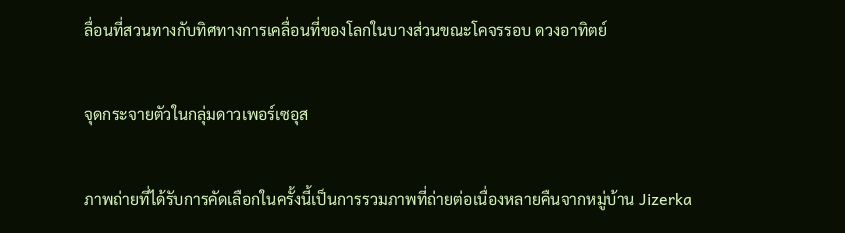ลื่อนที่สวนทางกับทิศทางการเคลื่อนที่ของโลกในบางส่วนขณะโคจรรอบ ดวงอาทิตย์

จุดกระจายตัวในกลุ่มดาวเพอร์เซอุส

ภาพถ่ายที่ได้รับการคัดเลือกในครั้งนี้เป็นการรวมภาพที่ถ่ายต่อเนื่องหลายคืนจากหมู่บ้าน Jizerka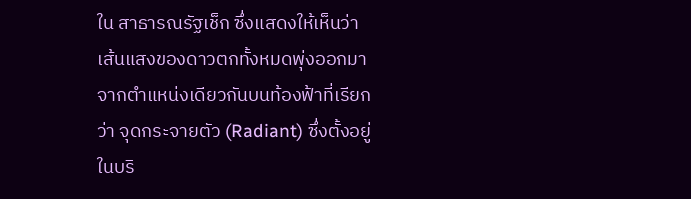ใน สาธารณรัฐเช็ก ซึ่งแสดงให้เห็นว่าเส้นแสงของดาวตกทั้งหมดพุ่งออกมาจากตำแหน่งเดียวกันบนท้องฟ้าที่เรียกว่า จุดกระจายตัว (Radiant) ซึ่งตั้งอยู่ในบริ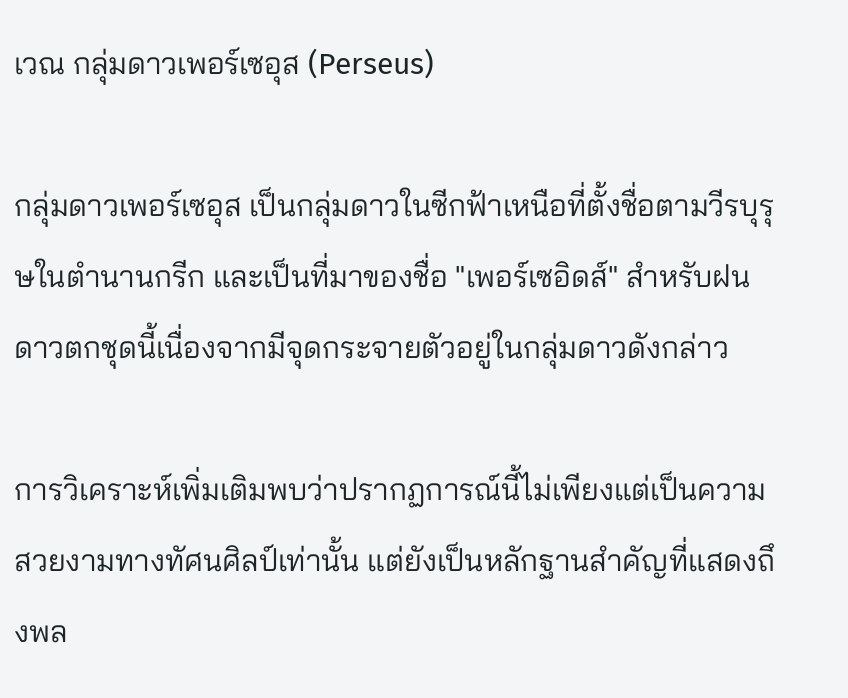เวณ กลุ่มดาวเพอร์เซอุส (Perseus)

กลุ่มดาวเพอร์เซอุส เป็นกลุ่มดาวในซีกฟ้าเหนือที่ตั้งชื่อตามวีรบุรุษในตำนานกรีก และเป็นที่มาของชื่อ "เพอร์เซอิดส์" สำหรับฝนดาวตกชุดนี้เนื่องจากมีจุดกระจายตัวอยู่ในกลุ่มดาวดังกล่าว

การวิเคราะห์เพิ่มเติมพบว่าปรากฏการณ์นี้ไม่เพียงแต่เป็นความสวยงามทางทัศนศิลป์เท่านั้น แต่ยังเป็นหลักฐานสำคัญที่แสดงถึงพล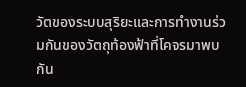วัตของระบบสุริยะและการทำงานร่วมกันของวัตถุท้องฟ้าที่โคจรมาพบกัน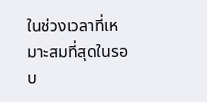ในช่วงเวลาที่เหมาะสมที่สุดในรอบ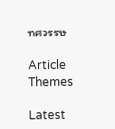ทศวรรษ

Article Themes

Latest